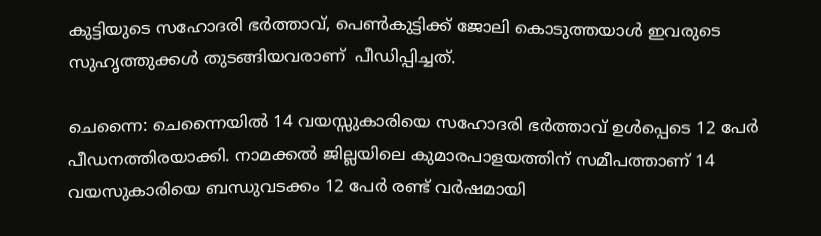കുട്ടിയുടെ സഹോദരി ഭർത്താവ്, പെണ്‍കുട്ടിക്ക് ജോലി കൊടുത്തയാള്‍ ഇവരുടെ സുഹൃത്തുക്കള്‍ തുടങ്ങിയവരാണ്  പീഡിപ്പിച്ചത്.

ചെന്നൈ: ചെന്നൈയില്‍ 14 വയസ്സുകാരിയെ സഹോദരി ഭർത്താവ് ഉൾപ്പെടെ 12 പേർ പീഡനത്തിരയാക്കി. നാമക്കൽ ജില്ലയിലെ കുമാരപാളയത്തിന് സമീപത്താണ് 14 വയസുകാരിയെ ബന്ധുവടക്കം 12 പേര്‍ രണ്ട് വർഷമായി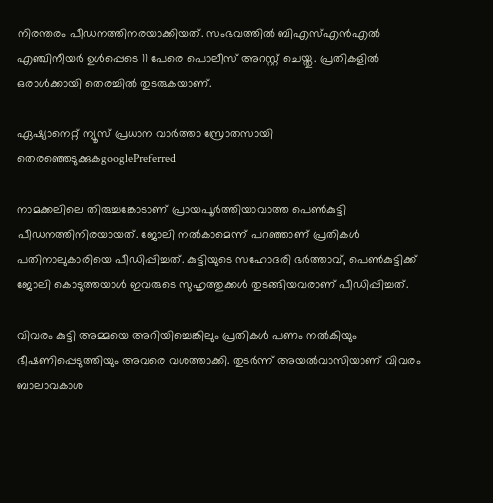നിരന്തരം പീഡനത്തിനരയാക്കിയത്. സംഭവത്തില്‍ ബിഎസ്എൻഎൽ എഞ്ചിനീയർ ഉൾപ്പെടെ 11 പേരെ പൊലീസ് അറസ്റ്റ് ചെയ്തു. പ്രതികളില്‍ ഒരാള്‍ക്കായി തെരച്ചില്‍ തുടരുകയാണ്.

ഏഷ്യാനെറ്റ് ന്യൂസ് പ്രധാന വാർത്താ സ്രോതസായി തെരഞ്ഞെടുക്കുകgooglePreferred

നാമക്കലിലെ തിരുച്ചങ്കോടാണ് പ്രായപൂർത്തിയാവാത്ത പെൺകുട്ടി പീഡനത്തിനിരയായത്. ജോലി നല്‍കാമെന്ന് പറഞ്ഞാണ് പ്രതികള്‍ പതിനാലുകാരിയെ പീഡിപ്പിച്ചത്. കുട്ടിയുടെ സഹോദരി ഭർത്താവ്, പെണ്‍കുട്ടിക്ക് ജോലി കൊടുത്തയാള്‍ ഇവരുടെ സുഹൃത്തുക്കള്‍ തുടങ്ങിയവരാണ് പീഡിപ്പിച്ചത്.

വിവരം കുട്ടി അമ്മയെ അറിയിച്ചെങ്കിലും പ്രതികൾ പണം നൽകിയും ഭീഷണിപ്പെടുത്തിയും അവരെ വശത്താക്കി. തുടർന്ന് അയൽവാസിയാണ് വിവരം ബാലാവകാശ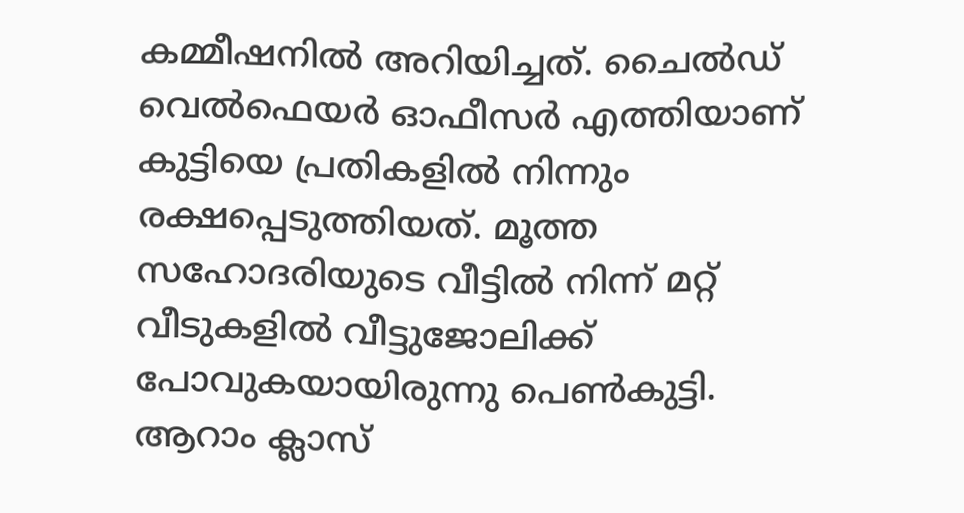കമ്മീഷനില്‍ അറിയിച്ചത്. ചൈൽഡ് വെൽഫെയർ ഓഫീസർ എത്തിയാണ് കുട്ടിയെ പ്രതികളില്‍ നിന്നും രക്ഷപ്പെടുത്തിയത്. മൂത്ത സഹോദരിയുടെ വീട്ടില്‍ നിന്ന് മറ്റ് വീടുകളില്‍ വീട്ടുജോലിക്ക് പോവുകയായിരുന്നു പെണ്‍കുട്ടി. ആറാം ക്ലാസ്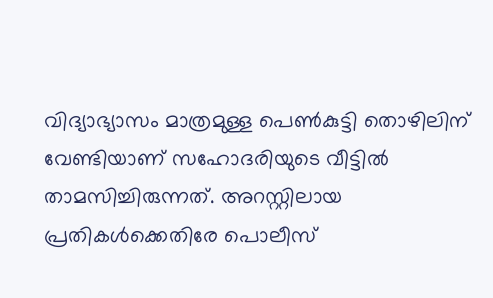വിദ്യാഭ്യാസം മാത്രമുള്ള പെണ്‍കുട്ടി തൊഴിലിന് വേണ്ടിയാണ് സഹോദരിയുടെ വീട്ടിൽ താമസിച്ചിരുന്നത്. അറസ്റ്റിലായ പ്രതികൾക്കെതിരേ പൊലീസ്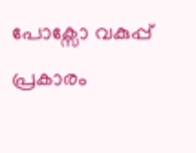പോക്സോ വകുപ്പ് പ്രകാരം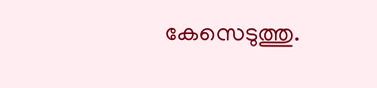കേസെടുത്തു.